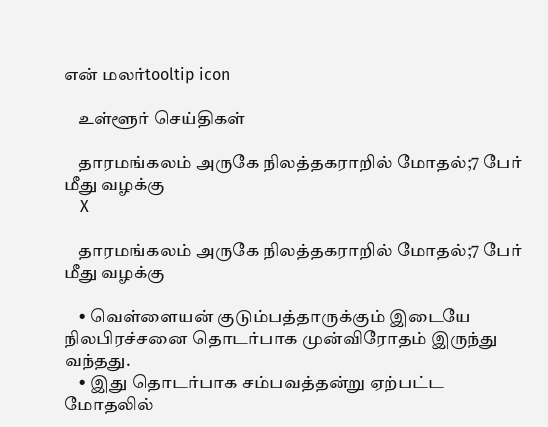என் மலர்tooltip icon

    உள்ளூர் செய்திகள்

    தாரமங்கலம் அருகே நிலத்தகராறில் மோதல்;7 பேர் மீது வழக்கு
    X

    தாரமங்கலம் அருகே நிலத்தகராறில் மோதல்;7 பேர் மீது வழக்கு

    • வெள்ளையன் குடும்பத்தாருக்கும் இடையே நிலபிரச்சனை தொடர்பாக முன்விரோதம் இருந்து வந்தது.
    • இது தொடர்பாக சம்பவத்தன்று ஏற்பட்ட மோதலில்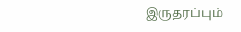இருதரப்பும்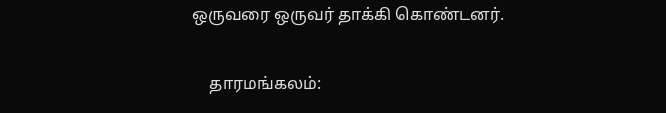ஒருவரை ஒருவர் தாக்கி கொண்டனர்.

    தாரமங்கலம்: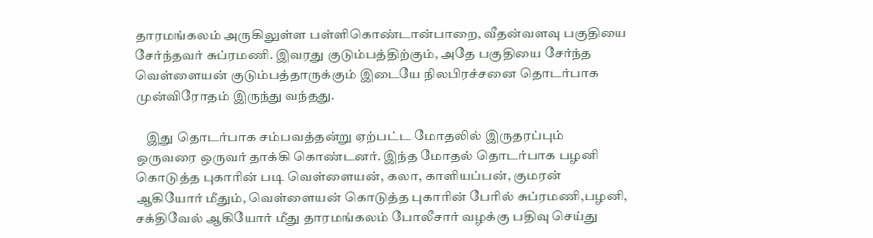தாரமங்கலம் அருகிலுள்ள பள்ளிகொண்டான்பாறை, வீதன்வளவு பகுதியை சேர்ந்தவர் சுப்ரமணி. இவரது குடும்பத்திற்கும், அதே பகுதியை சேர்ந்த வெள்ளையன் குடும்பத்தாருக்கும் இடையே நிலபிரச்சனை தொடர்பாக முன்விரோதம் இருந்து வந்தது.

    இது தொடர்பாக சம்பவத்தன்று ஏற்பட்ட மோதலில் இருதரப்பும் ஒருவரை ஒருவர் தாக்கி கொண்டனர். இந்த மோதல் தொடர்பாக பழனி கொடுத்த புகாரின் படி வெள்ளையன், கலா, காளியப்பன், குமரன் ஆகியோர் மீதும், வெள்ளையன் கொடுத்த புகாரின் பேரில் சுப்ரமணி,பழனி, சக்திவேல் ஆகியோர் மீது தாரமங்கலம் போலீசார் வழக்கு பதிவு செய்து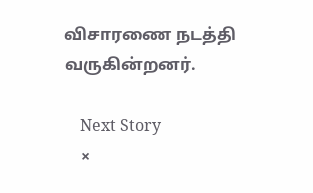விசாரணை நடத்தி வருகின்றனர்.

    Next Story
    ×